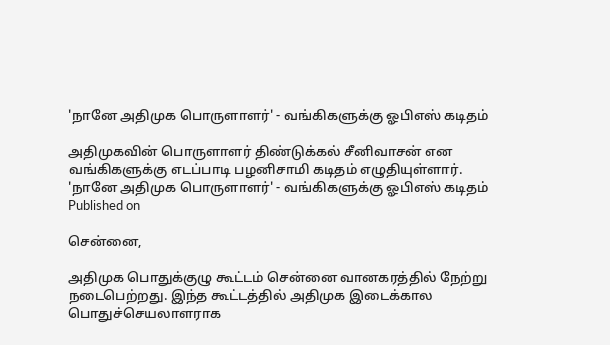'நானே அதிமுக பொருளாளர்' - வங்கிகளுக்கு ஓபிஎஸ் கடிதம்

அதிமுகவின் பொருளாளர் திண்டுக்கல் சீனிவாசன் என வங்கிகளுக்கு எடப்பாடி பழனிசாமி கடிதம் எழுதியுள்ளார்.
'நானே அதிமுக பொருளாளர்' - வங்கிகளுக்கு ஓபிஎஸ் கடிதம்
Published on

சென்னை,

அதிமுக பொதுக்குழு கூட்டம் சென்னை வானகரத்தில் நேற்று நடைபெற்றது. இந்த கூட்டத்தில் அதிமுக இடைக்கால பொதுச்செயலாளராக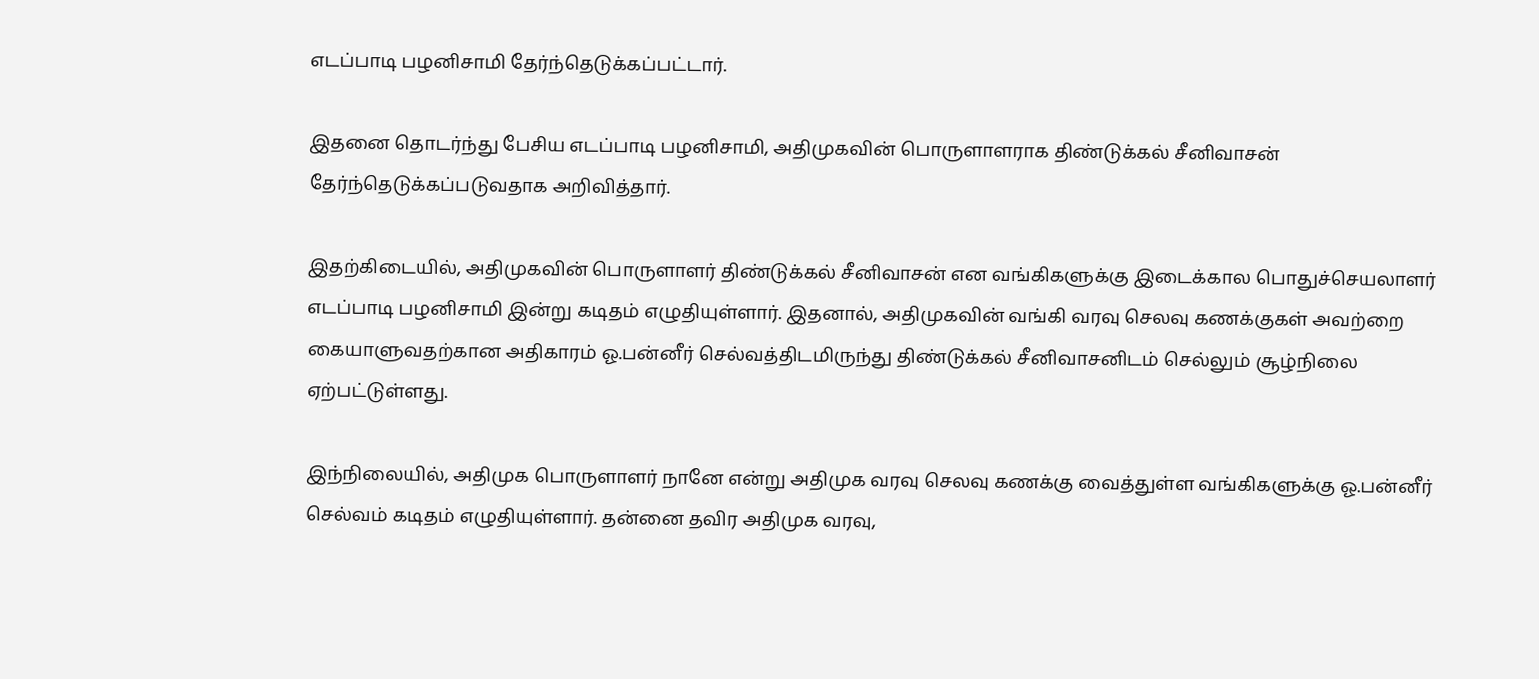எடப்பாடி பழனிசாமி தேர்ந்தெடுக்கப்பட்டார்.

இதனை தொடர்ந்து பேசிய எடப்பாடி பழனிசாமி, அதிமுகவின் பொருளாளராக திண்டுக்கல் சீனிவாசன் தேர்ந்தெடுக்கப்படுவதாக அறிவித்தார்.

இதற்கிடையில், அதிமுகவின் பொருளாளர் திண்டுக்கல் சீனிவாசன் என வங்கிகளுக்கு இடைக்கால பொதுச்செயலாளர் எடப்பாடி பழனிசாமி இன்று கடிதம் எழுதியுள்ளார். இதனால், அதிமுகவின் வங்கி வரவு செலவு கணக்குகள் அவற்றை கையாளுவதற்கான அதிகாரம் ஓ.பன்னீர் செல்வத்திடமிருந்து திண்டுக்கல் சீனிவாசனிடம் செல்லும் சூழ்நிலை ஏற்பட்டுள்ளது.

இந்நிலையில், அதிமுக பொருளாளர் நானே என்று அதிமுக வரவு செலவு கணக்கு வைத்துள்ள வங்கிகளுக்கு ஓ.பன்னீர் செல்வம் கடிதம் எழுதியுள்ளார். தன்னை தவிர அதிமுக வரவு,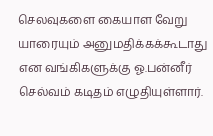செலவுகளை கையாள வேறு யாரையும் அனுமதிக்கக்கூடாது என வங்கிகளுக்கு ஓ.பன்னீர் செல்வம் கடிதம் எழுதியுள்ளார்.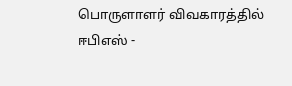பொருளாளர் விவகாரத்தில் ஈபிஎஸ் -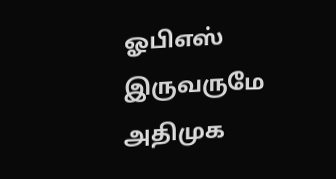ஓபிஎஸ் இருவருமே அதிமுக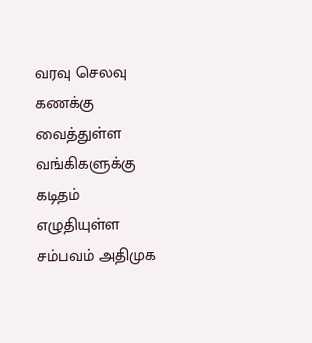வரவு செலவு கணக்கு வைத்துள்ள வங்கிகளுக்கு கடிதம் எழுதியுள்ள சம்பவம் அதிமுக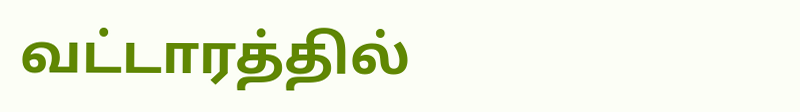வட்டாரத்தில்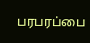பரபரப்பை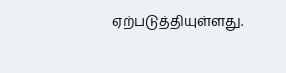ஏற்படுத்தியுள்ளது.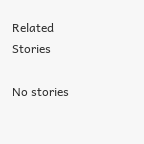Related Stories

No stories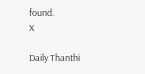found.
X

Daily Thanthi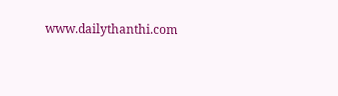www.dailythanthi.com